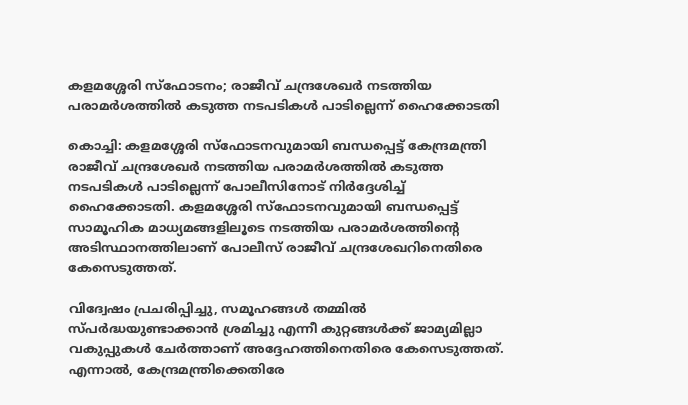കളമശ്ശേരി സ്‌ഫോടനം; രാജീവ് ചന്ദ്രശേഖർ നടത്തിയ പരാമർശത്തിൽ കടുത്ത നടപടികൾ പാടില്ലെന്ന് ഹൈക്കോടതി

കൊച്ചി: കളമശ്ശേരി സ്‌ഫോടനവുമായി ബന്ധപ്പെട്ട് കേന്ദ്രമന്ത്രി രാജീവ് ചന്ദ്രശേഖർ നടത്തിയ പരാമർശത്തിൽ കടുത്ത നടപടികൾ പാടില്ലെന്ന് പോലീസിനോട് നിർദ്ദേശിച്ച് ഹൈക്കോടതി. കളമശ്ശേരി സ്‌ഫോടനവുമായി ബന്ധപ്പെട്ട് സാമൂഹിക മാധ്യമങ്ങളിലൂടെ നടത്തിയ പരാമർശത്തിന്റെ അടിസ്ഥാനത്തിലാണ് പോലീസ് രാജീവ് ചന്ദ്രശേഖറിനെതിരെ കേസെടുത്തത്.

വിദ്വേഷം പ്രചരിപ്പിച്ചു, സമൂഹങ്ങൾ തമ്മിൽ സ്പർദ്ധയുണ്ടാക്കാൻ ശ്രമിച്ചു എന്നീ കുറ്റങ്ങൾക്ക് ജാമ്യമില്ലാ വകുപ്പുകൾ ചേർത്താണ് അദ്ദേഹത്തിനെതിരെ കേസെടുത്തത്. എന്നാൽ, കേന്ദ്രമന്ത്രിക്കെതിരേ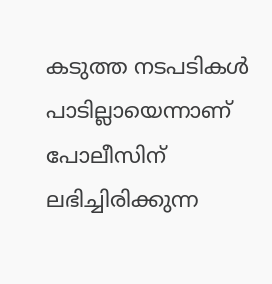കടുത്ത നടപടികൾ പാടില്ലായെന്നാണ് പോലീസിന് ലഭിച്ചിരിക്കുന്ന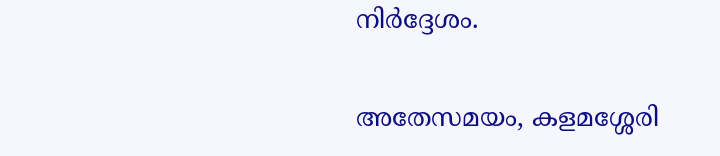നിർദ്ദേശം.

അതേസമയം, കളമശ്ശേരി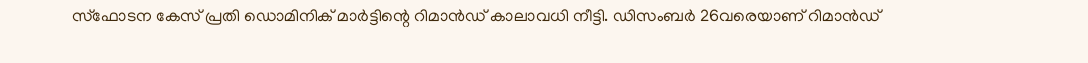സ്‌ഫോടന കേസ് പ്രതി ഡൊമിനിക് മാർട്ടിന്റെ റിമാൻഡ് കാലാവധി നീട്ടി. ഡിസംബർ 26വരെയാണ് റിമാൻഡ്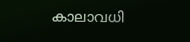കാലാവധി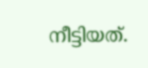നീട്ടിയത്.